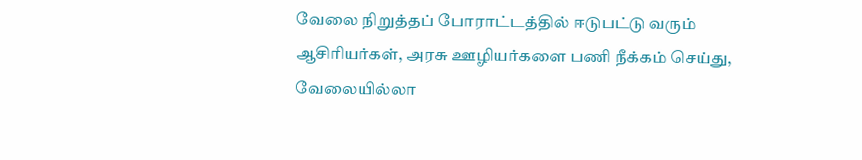வேலை நிறுத்தப் போராட்டத்தில் ஈடுபட்டு வரும் ஆசிரியர்கள், அரசு ஊழியர்களை பணி நீக்கம் செய்து, வேலையில்லா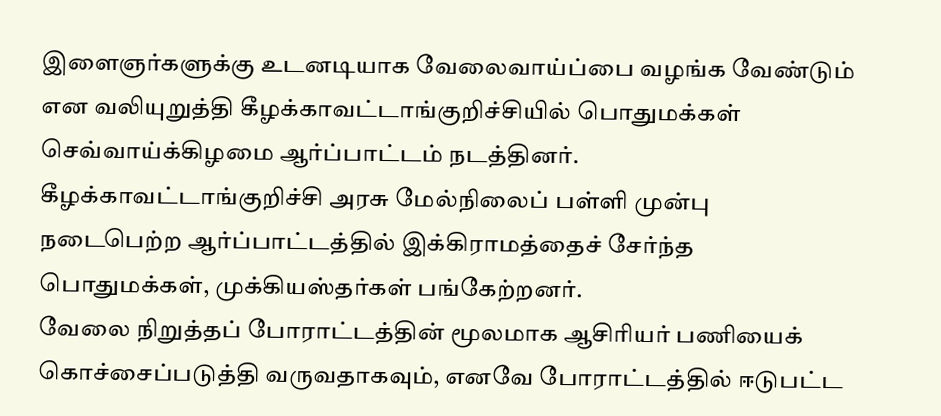இளைஞர்களுக்கு உடனடியாக வேலைவாய்ப்பை வழங்க வேண்டும் என வலியுறுத்தி கீழக்காவட்டாங்குறிச்சியில் பொதுமக்கள் செவ்வாய்க்கிழமை ஆர்ப்பாட்டம் நடத்தினர்.
கீழக்காவட்டாங்குறிச்சி அரசு மேல்நிலைப் பள்ளி முன்பு நடைபெற்ற ஆர்ப்பாட்டத்தில் இக்கிராமத்தைச் சேர்ந்த பொதுமக்கள், முக்கியஸ்தர்கள் பங்கேற்றனர்.
வேலை நிறுத்தப் போராட்டத்தின் மூலமாக ஆசிரியர் பணியைக் கொச்சைப்படுத்தி வருவதாகவும், எனவே போராட்டத்தில் ஈடுபட்ட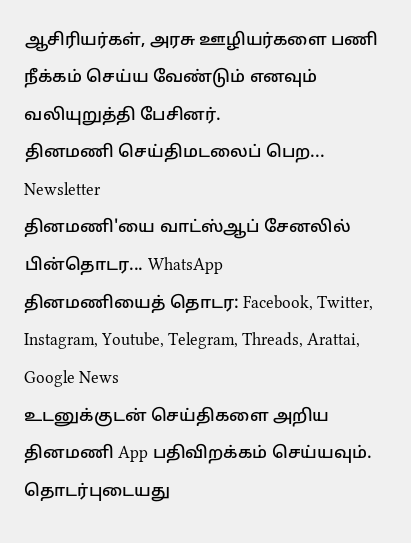ஆசிரியர்கள், அரசு ஊழியர்களை பணி நீக்கம் செய்ய வேண்டும் எனவும் வலியுறுத்தி பேசினர்.
தினமணி செய்திமடலைப் பெற... Newsletter
தினமணி'யை வாட்ஸ்ஆப் சேனலில் பின்தொடர... WhatsApp
தினமணியைத் தொடர: Facebook, Twitter, Instagram, Youtube, Telegram, Threads, Arattai, Google News
உடனுக்குடன் செய்திகளை அறிய தினமணி App பதிவிறக்கம் செய்யவும்.
தொடர்புடையது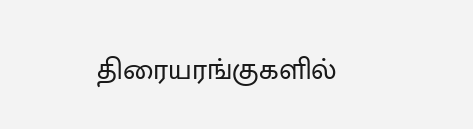திரையரங்குகளில்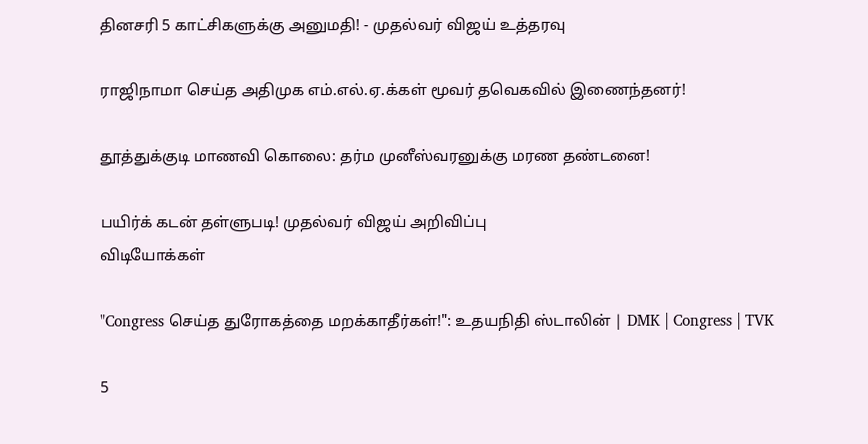தினசரி 5 காட்சிகளுக்கு அனுமதி! - முதல்வர் விஜய் உத்தரவு

ராஜிநாமா செய்த அதிமுக எம்.எல்.ஏ.க்கள் மூவர் தவெகவில் இணைந்தனர்!

தூத்துக்குடி மாணவி கொலை: தர்ம முனீஸ்வரனுக்கு மரண தண்டனை!

பயிர்க் கடன் தள்ளுபடி! முதல்வர் விஜய் அறிவிப்பு
விடியோக்கள்

"Congress செய்த துரோகத்தை மறக்காதீர்கள்!": உதயநிதி ஸ்டாலின் | DMK | Congress | TVK

5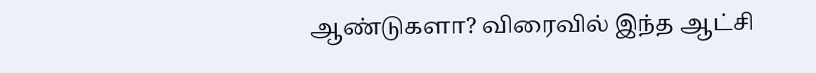ஆண்டுகளா? விரைவில் இந்த ஆட்சி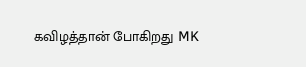கவிழத்தான் போகிறது MK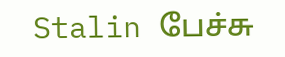Stalin பேச்சு